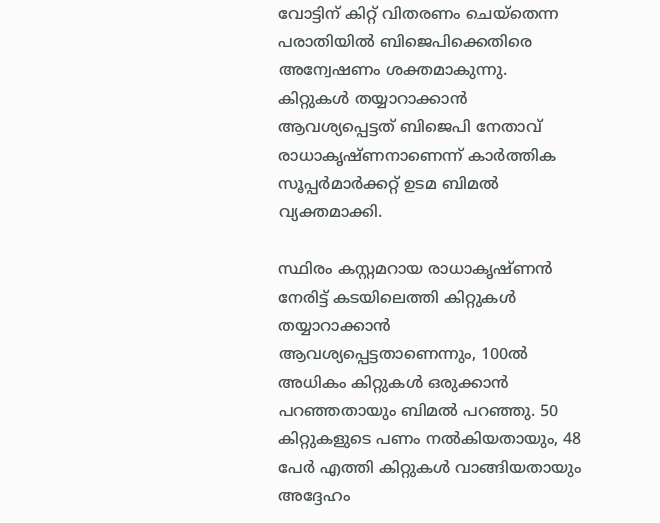വോട്ടിന് കിറ്റ് വിതരണം ചെയ്തെന്ന പരാതിയില്‍ ബിജെപിക്കെതിരെ അന്വേഷണം ശക്തമാകുന്നു. കിറ്റുകള്‍ തയ്യാറാക്കാന്‍ ആവശ്യപ്പെട്ടത് ബിജെപി നേതാവ് രാധാകൃഷ്ണനാണെന്ന് കാര്‍ത്തിക സൂപ്പര്‍മാര്‍ക്കറ്റ് ഉടമ ബിമല്‍ വ്യക്തമാക്കി.

സ്ഥിരം കസ്റ്റമറായ രാധാകൃഷ്ണന്‍ നേരിട്ട് കടയിലെത്തി കിറ്റുകള്‍ തയ്യാറാക്കാന്‍ ആവശ്യപ്പെട്ടതാണെന്നും, 100ല്‍ അധികം കിറ്റുകള്‍ ഒരുക്കാന്‍ പറഞ്ഞതായും ബിമല്‍ പറഞ്ഞു. 50 കിറ്റുകളുടെ പണം നല്‍കിയതായും, 48 പേര്‍ എത്തി കിറ്റുകള്‍ വാങ്ങിയതായും അദ്ദേഹം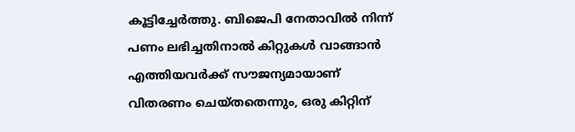കൂട്ടിച്ചേര്‍ത്തു. ബിജെപി നേതാവില്‍ നിന്ന് പണം ലഭിച്ചതിനാല്‍ കിറ്റുകള്‍ വാങ്ങാന്‍ എത്തിയവര്‍ക്ക് സൗജന്യമായാണ് വിതരണം ചെയ്തതെന്നും, ഒരു കിറ്റിന്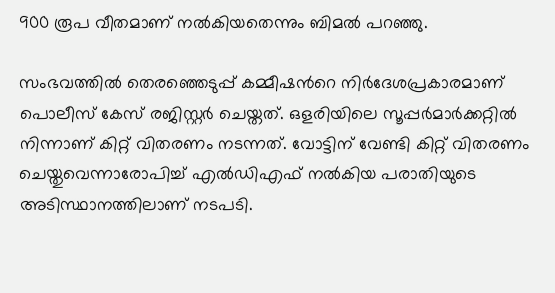900 രൂപ വീതമാണ് നല്‍കിയതെന്നും ബിമല്‍ പറഞ്ഞു.

സംഭവത്തില്‍ തെരഞ്ഞെടുപ്പ് കമ്മീഷന്‍റെ നിര്‍ദേശപ്രകാരമാണ് പൊലീസ് കേസ് രജിസ്റ്റര്‍ ചെയ്തത്. ഒളരിയിലെ സൂപ്പര്‍മാര്‍ക്കറ്റില്‍ നിന്നാണ് കിറ്റ് വിതരണം നടന്നത്. വോട്ടിന് വേണ്ടി കിറ്റ് വിതരണം ചെയ്തുവെന്നാരോപിച്ച് എല്‍ഡിഎഫ് നല്‍കിയ പരാതിയുടെ അടിസ്ഥാനത്തിലാണ് നടപടി.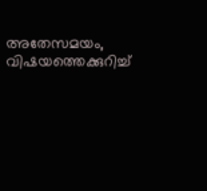അതേസമയം, വിഷയത്തെക്കുറിച്ച്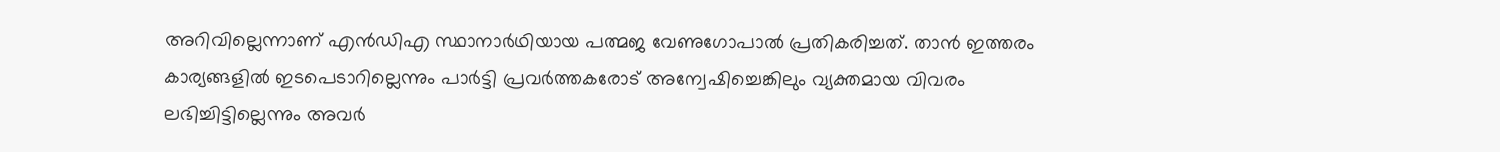അറിവില്ലെന്നാണ് എന്‍ഡിഎ സ്ഥാനാര്‍ഥിയായ പത്മജ വേണുഗോപാല്‍ പ്രതികരിച്ചത്. താന്‍ ഇത്തരം കാര്യങ്ങളില്‍ ഇടപെടാറില്ലെന്നും പാര്‍ട്ടി പ്രവര്‍ത്തകരോട് അന്വേഷിച്ചെങ്കിലും വ്യക്തമായ വിവരം ലഭിച്ചിട്ടില്ലെന്നും അവർ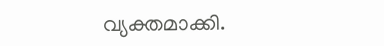വ്യക്തമാക്കി.